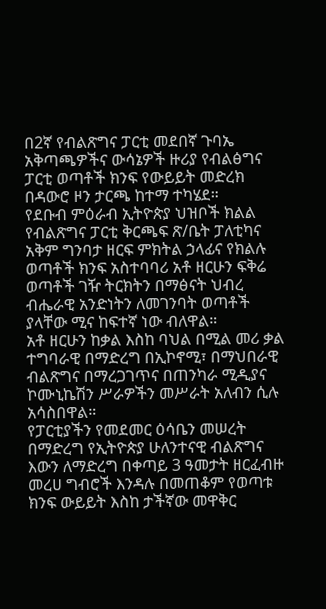በ2ኛ የብልጽግና ፓርቲ መደበኛ ጉባኤ አቅጣጫዎችና ውሳኔዎች ዙሪያ የብልፅግና ፓርቲ ወጣቶች ክንፍ የውይይት መድረክ በዳውሮ ዞን ታርጫ ከተማ ተካሄደ።
የደቡብ ምዕራብ ኢትዮጵያ ህዝቦች ክልል የብልጽግና ፓርቲ ቅርጫፍ ጽ/ቤት ፓለቲካና አቅም ግንባታ ዘርፍ ምክትል ኃላፊና የክልሉ ወጣቶች ክንፍ አስተባባሪ አቶ ዘርሁን ፍቅሬ ወጣቶች ገዥ ትርክትን በማፅናት ህብረ ብሔራዊ አንድነትን ለመገንባት ወጣቶች ያላቸው ሚና ከፍተኛ ነው ብለዋል።
አቶ ዘርሁን ከቃል እስከ ባህል በሚል መሪ ቃል ተግባራዊ በማድረግ በኢኮኖሚ፣ በማህበራዊ ብልጽግና በማረጋገጥና በጠንካራ ሚዲያና ኮሙኒኬሽን ሥራዎችን መሥራት አለብን ሲሉ አሳስበዋል።
የፓርቲያችን የመደመር ዕሳቤን መሠረት በማድረግ የኢትዮጵያ ሁለንተናዊ ብልጽግና እውን ለማድረግ በቀጣይ 3 ዓመታት ዘርፈብዙ መረሀ ግብሮች እንዳሉ በመጠቆም የወጣቱ ክንፍ ውይይት እስከ ታችኛው መዋቅር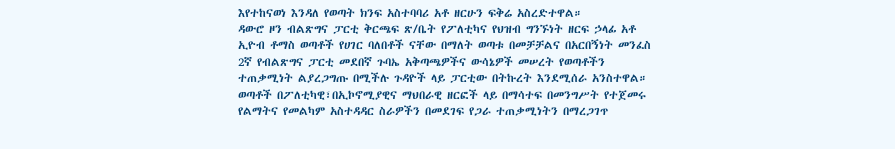እየተከናወነ እንዳለ የወጣት ክንፍ አስተባባሪ አቶ ዘርሁን ፍቅሬ አስረድተዋል።
ዳውሮ ዞን ብልጽግና ፓርቲ ቅርጫፍ ጽ/ቤት የፖለቲካና የህዝብ ግንኙነት ዘርፍ ኃላፊ አቶ ኢዮብ ቶማስ ወጣቶች የሀገር ባለበቶች ናቸው በማለት ወጣቱ በመቻቻልና በአርበኝነት መንፈስ 2ኛ የብልጽግና ፓርቲ መደበኛ ጉባኤ አቅጣጫዎችና ውሳኔዎች መሠረት የወጣቶችን ተጠቃሚነት ልያረጋግጡ በሚችሉ ጉዳዮች ላይ ፓርቲው በትኩረት እንደሚሰራ አንስተዋል።
ወጣቶች በፖለቲካዊ፣በኢኮኖሚያዊና ማህበራዊ ዘርፎች ላይ በማሳተፍ በመንግሥት የተጀመሩ የልማትና የመልካም አስተዳዳር ስራዎችን በመደገፍ የጋራ ተጠቃሚነትን በማረጋገጥ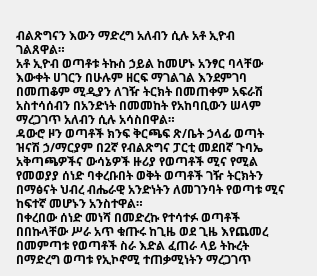ብልጽግናን እውን ማድረግ አለብን ሲሉ አቶ ኢዮብ ገልጸዋል።
አቶ ኢዮብ ወጣቶቱ ትኩስ ኃይል ከመሆኑ አንፃር ባላቸው እውቀት ሀገርን በሁሉም ዘርፍ ማገልገል እንደምገባ በመጠቆም ሚዲያን ለገዥ ትርክት በመጠቀም አፍራሽ አስተሳሰብን በአንድነት በመመከት የአከባቢውን ሠላም ማረጋገጥ አለብን ሲሉ አሳስበዋል።
ዳውሮ ዞን ወጣቶች ክንፍ ቅርጫፍ ጽ/ቤት ኃላፊ ወጣት ዝናሽ ኃ/ማርያም በ2ኛ የብልጽግና ፓርቲ መደበኛ ጉባኤ አቅጣጫዎችና ውሳኔዎች ዙሪያ የወጣቶች ሚና የሚል የመወያያ ሰነድ ባቀረቡበት ወቅት ወጣቶች ገዥ ትርክትን በማፅናት ህብረ ብሔራዊ አንድነትን ለመገንባት የወጣቱ ሚና ከፍተኛ መሆኑን አንስተዋል።
በቀረበው ሰነድ መነሻ በመድረኩ የተሳተፉ ወጣቶች በበኩላቸው ሥራ አጥ ቁጡሩ ከጊዜ ወደ ጊዜ እየጨመረ በመምጣቱ የወጣቶች ስራ እድል ፈጠራ ላይ ትኩረት በማድረግ ወጣቱ የኢኮኖሚ ተጠቃሚነትን ማረጋገጥ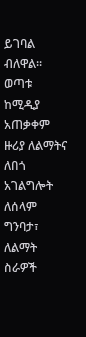ይገባል ብለዋል።
ወጣቱ ከሚዲያ አጠቃቀም ዙሪያ ለልማትና ለበጎ አገልግሎት ለሰላም ግንባታ፣ ለልማት ስራዎች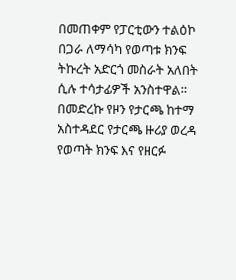በመጠቀም የፓርቲውን ተልዕኮ በጋራ ለማሳካ የወጣቱ ክንፍ ትኩረት አድርጎ መስራት አለበት ሲሉ ተሳታፊዎች አንስተዋል።
በመድረኩ የዞን የታርጫ ከተማ አስተዳደር የታርጫ ዙሪያ ወረዳ የወጣት ክንፍ እና የዘርፉ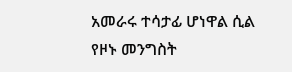አመራሩ ተሳታፊ ሆነዋል ሲል የዞኑ መንግስት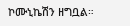ኮሙኒኬሽን ዘግቧል።